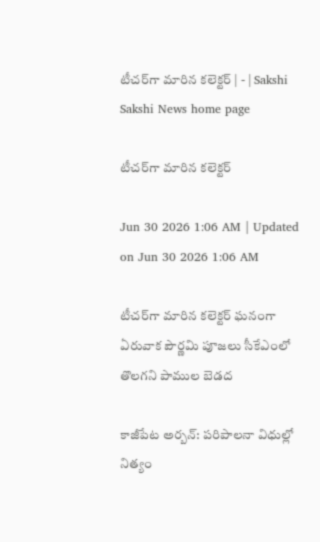టీచర్‌గా మారిన కలెక్టర్‌ | - | Sakshi
Sakshi News home page

టీచర్‌గా మారిన కలెక్టర్‌

Jun 30 2026 1:06 AM | Updated on Jun 30 2026 1:06 AM

టీచర్‌గా మారిన కలెక్టర్‌ ఘనంగా ఏరువాక పౌర్ణమి పూజలు సీకేఎంలో తొలగని పాముల బెడద

కాజీపేట అర్బన్‌: పరిపాలనా విధుల్లో నిత్యం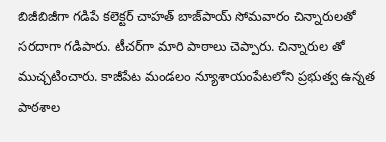బిజీబిజీగా గడిపే కలెక్టర్‌ చాహత్‌ బాజ్‌పాయ్‌ సోమవారం చిన్నారులతో సరదాగా గడిపారు. టీచర్‌గా మారి పాఠాలు చెప్పారు. చిన్నారుల తో ముచ్చటించారు. కాజీపేట మండలం న్యూశాయంపేటలోని ప్రభుత్వ ఉన్నత పాఠశాల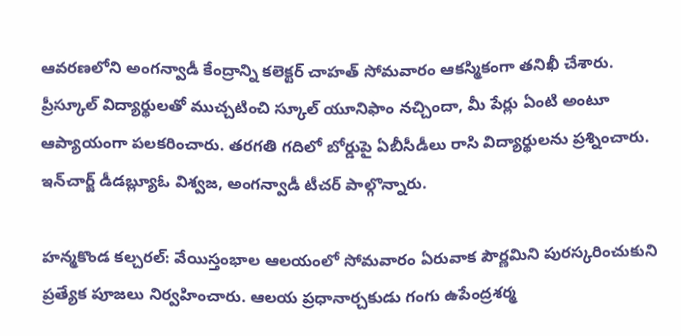ఆవరణలోని అంగన్వాడీ కేంద్రాన్ని కలెక్టర్‌ చాహత్‌ సోమవారం ఆకస్మికంగా తనిఖీ చేశారు. ప్రీస్కూల్‌ విద్యార్థులతో ముచ్చటించి స్కూల్‌ యూనిఫాం నచ్చిందా, మీ పేర్లు ఏంటి అంటూ ఆప్యాయంగా పలకరించారు. తరగతి గదిలో బోర్డుపై ఏబీసీడీలు రాసి విద్యార్థులను ప్రశ్నించారు. ఇన్‌చార్జ్‌ డీడబ్ల్యూఓ విశ్వజ, అంగన్వాడీ టీచర్‌ పాల్గొన్నారు.

హన్మకొండ కల్చరల్‌: వేయిస్తంభాల ఆలయంలో సోమవారం ఏరువాక పౌర్ణమిని పురస్కరించుకుని ప్రత్యేక పూజలు నిర్వహించారు. ఆలయ ప్రధానార్చకుడు గంగు ఉపేంద్రశర్మ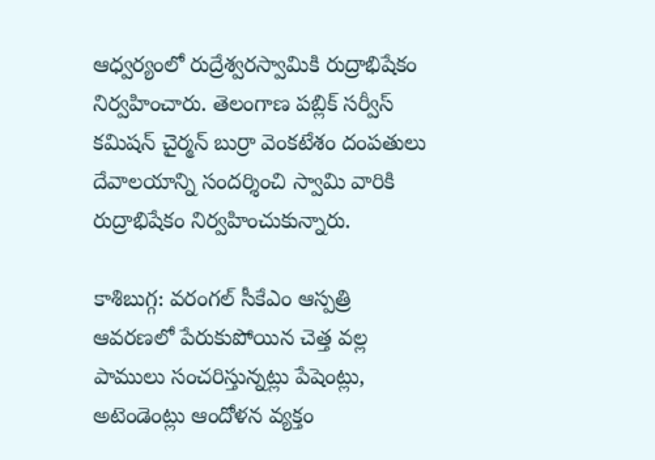ఆధ్వర్యంలో రుద్రేశ్వరస్వామికి రుద్రాభిషేకం నిర్వహించారు. తెలంగాణ పబ్లిక్‌ సర్వీస్‌ కమిషన్‌ చైర్మన్‌ బుర్రా వెంకటేశం దంపతులు దేవాలయాన్ని సందర్శించి స్వామి వారికి రుద్రాభిషేకం నిర్వహించుకున్నారు.

కాశిబుగ్గ: వరంగల్‌ సీకేఎం ఆస్పత్రి ఆవరణలో పేరుకుపోయిన చెత్త వల్ల పాములు సంచరిస్తున్నట్లు పేషెంట్లు, అటెండెంట్లు ఆందోళన వ్యక్తం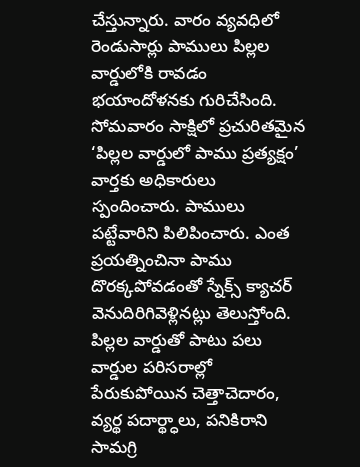చేస్తున్నారు. వారం వ్యవధిలో రెండుసార్లు పాములు పిల్లల వార్డులోకి రావడం భయాందోళనకు గురిచేసింది. సోమవారం సాక్షిలో ప్రచురితమైన ‘పిల్లల వార్డులో పాము ప్రత్యక్షం’ వార్తకు అధికారులు స్పందించారు. పాములు పట్టేవారిని పిలిపించారు. ఎంత ప్రయత్నించినా పాము దొరక్కపోవడంతో స్నేక్స్‌ క్యాచర్‌ వెనుదిరిగివెళ్లినట్లు తెలుస్తోంది. పిల్లల వార్డుతో పాటు పలు వార్డుల పరిసరాల్లో పేరుకుపోయిన చెత్తాచెదారం, వ్యర్థ పదార్థ్ధాలు, పనికిరాని సామగ్రి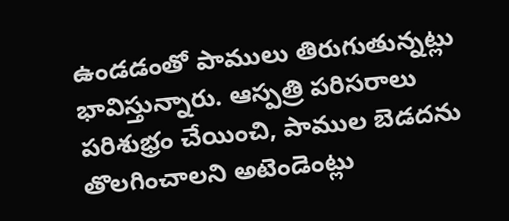ఉండడంతో పాములు తిరుగుతున్నట్లు భావిస్తున్నారు. ఆస్పత్రి పరిసరాలు పరిశుభ్రం చేయించి, పాముల బెడదను తొలగించాలని అటెండెంట్లు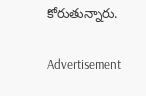కోరుతున్నారు.

Advertisement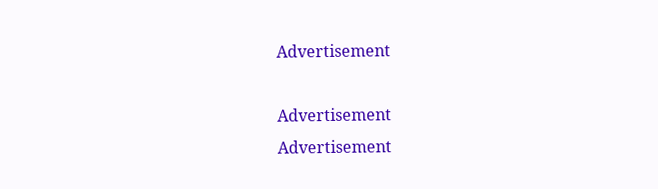Advertisement

Advertisement
Advertisement